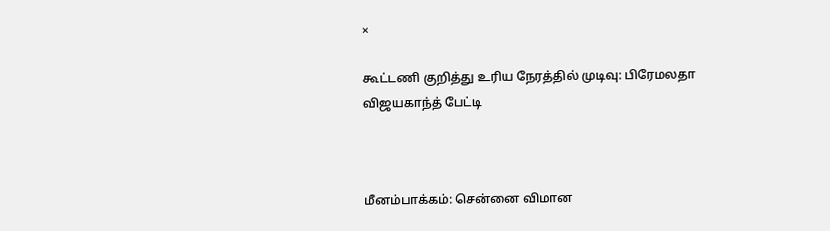×

கூட்டணி குறித்து உரிய நேரத்தில் முடிவு: பிரேமலதா விஜயகாந்த் பேட்டி



மீனம்பாக்கம்: சென்னை விமான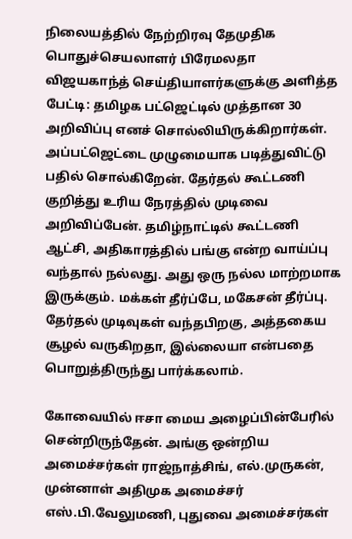நிலையத்தில் நேற்றிரவு தேமுதிக பொதுச்செயலாளர் பிரேமலதா விஜயகாந்த் செய்தியாளர்களுக்கு அளித்த பேட்டி: தமிழக பட்ஜெட்டில் முத்தான 30 அறிவிப்பு எனச் சொல்லியிருக்கிறார்கள். அப்பட்ஜெட்டை முழுமையாக படித்துவிட்டு பதில் சொல்கிறேன். தேர்தல் கூட்டணி குறித்து உரிய நேரத்தில் முடிவை அறிவிப்பேன். தமிழ்நாட்டில் கூட்டணி ஆட்சி, அதிகாரத்தில் பங்கு என்ற வாய்ப்பு வந்தால் நல்லது. அது ஒரு நல்ல மாற்றமாக இருக்கும். மக்கள் தீர்ப்பே, மகேசன் தீர்ப்பு. தேர்தல் முடிவுகள் வந்தபிறகு, அத்தகைய சூழல் வருகிறதா, இல்லையா என்பதை பொறுத்திருந்து பார்க்கலாம்.

கோவையில் ஈசா மைய அழைப்பின்பேரில் சென்றிருந்தேன். அங்கு ஒன்றிய அமைச்சர்கள் ராஜ்நாத்சிங், எல்.முருகன், முன்னாள் அதிமுக அமைச்சர் எஸ்.பி.வேலுமணி, புதுவை அமைச்சர்கள்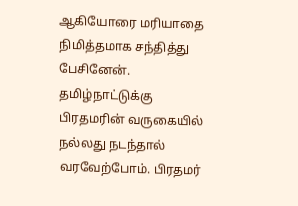ஆகியோரை மரியாதை நிமித்தமாக சந்தித்து பேசினேன். தமிழ்நாட்டுக்கு பிரதமரின் வருகையில் நல்லது நடந்தால் வரவேற்போம். பிரதமர்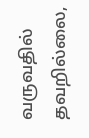வருவதில் தவறில்லை,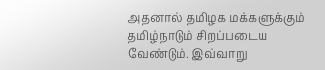அதனால் தமிழக மக்களுக்கும் தமிழ்நாடும் சிறப்படைய வேண்டும். இவ்வாறு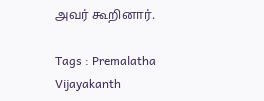அவர் கூறினார்.

Tags : Premalatha Vijayakanth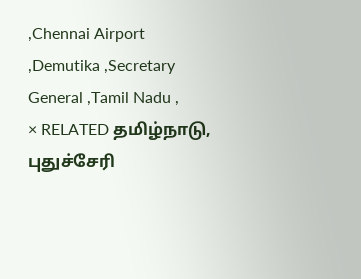,Chennai Airport ,Demutika ,Secretary General ,Tamil Nadu ,
× RELATED தமிழ்நாடு, புதுச்சேரி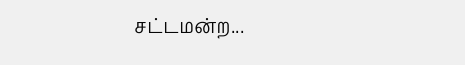சட்டமன்ற...